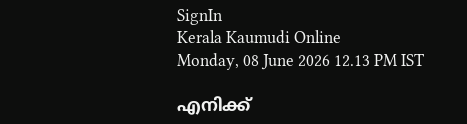SignIn
Kerala Kaumudi Online
Monday, 08 June 2026 12.13 PM IST

എനിക്ക്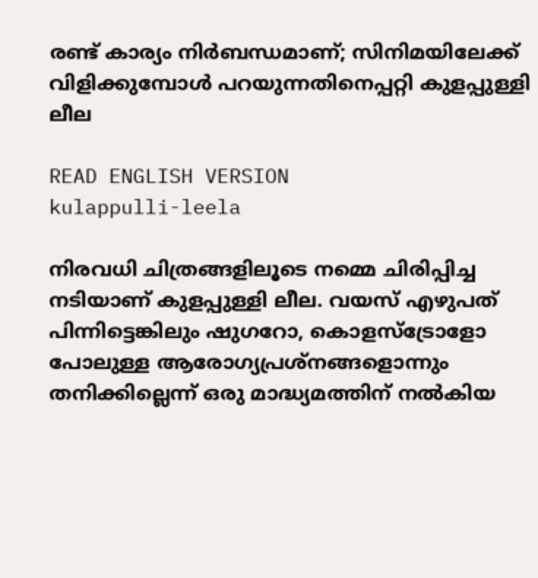രണ്ട് കാര്യം നിർബന്ധമാണ്; സിനിമയിലേക്ക് വിളിക്കുമ്പോൾ പറയുന്നതിനെപ്പറ്റി കുളപ്പുള്ളി ലീല

READ ENGLISH VERSION
kulappulli-leela

നിരവധി ചിത്രങ്ങളിലൂടെ നമ്മെ ചിരിപ്പിച്ച നടിയാണ് കുളപ്പുള്ളി ലീല. വയസ് എഴുപത് പിന്നിട്ടെങ്കിലും ഷുഗറോ, കൊളസ്‌ട്രോളോ പോലുള്ള ആരോഗ്യപ്രശ്നങ്ങളൊന്നും തനിക്കില്ലെന്ന് ഒരു മാദ്ധ്യമത്തിന് നൽകിയ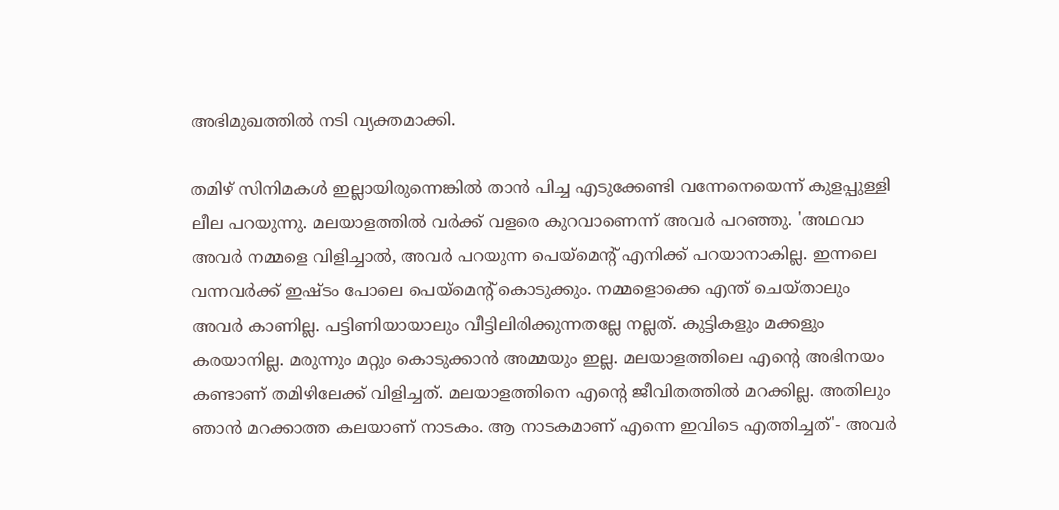അഭിമുഖത്തിൽ നടി വ്യക്തമാക്കി.

തമിഴ് സിനിമകൾ ഇല്ലായിരുന്നെങ്കിൽ താൻ പിച്ച എടുക്കേണ്ടി വന്നേനെയെന്ന് കുളപ്പുള്ളി ലീല പറയുന്നു. മലയാളത്തിൽ വർക്ക് വളരെ കുറവാണെന്ന് അവർ പറഞ്ഞു. 'അഥവാ അവർ നമ്മളെ വിളിച്ചാൽ, അവർ പറയുന്ന പെയ്‌മെന്റ് എനിക്ക് പറയാനാകില്ല. ഇന്നലെ വന്നവർക്ക് ഇഷ്ടം പോലെ പെയ്‌മെന്റ് കൊടുക്കും. നമ്മളൊക്കെ എന്ത് ചെയ്താലും അവർ കാണില്ല. പട്ടിണിയായാലും വീട്ടിലിരിക്കുന്നതല്ലേ നല്ലത്. കുട്ടികളും മക്കളും കരയാനില്ല. മരുന്നും മറ്റും കൊടുക്കാൻ അമ്മയും ഇല്ല. മലയാളത്തിലെ എന്റെ അഭിനയം കണ്ടാണ് തമിഴിലേക്ക് വിളിച്ചത്. മലയാളത്തിനെ എന്റെ ജീവിതത്തിൽ മറക്കില്ല. അതിലും ഞാൻ മറക്കാത്ത കലയാണ് നാടകം. ആ നാടകമാണ് എന്നെ ഇവിടെ എത്തിച്ചത്'- അവർ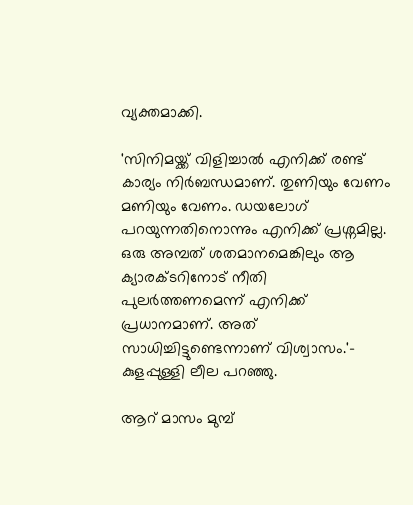വ്യക്തമാക്കി.

'സിനിമയ്ക്ക് വിളിച്ചാൽ എനിക്ക് രണ്ട് കാര്യം നിർബന്ധമാണ്. തുണിയും വേണം മണിയും വേണം. ഡയലോഗ് പറയുന്നതിനൊന്നും എനിക്ക് പ്രശ്നമില്ല. ഒരു അമ്പത് ശതമാനമെങ്കിലും ആ ക്യാരക്ടറിനോട് നീതി പുലർത്തണമെന്ന് എനിക്ക് പ്രധാനമാണ്. അത് സാധിച്ചിട്ടുണ്ടെന്നാണ് വിശ്വാസം.'- കുളപ്പുള്ളി ലീല പറഞ്ഞു.

ആറ് മാസം മുമ്പ്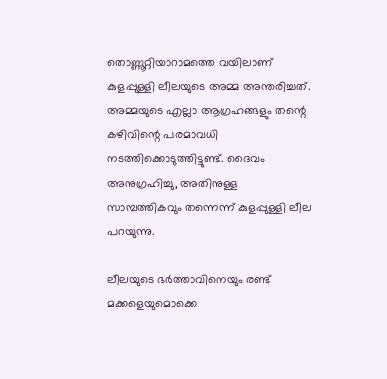തൊണ്ണൂറ്റിയാറാമത്തെ വയിലാണ് കുളപ്പുള്ളി ലീലയുടെ അമ്മ അന്തരിച്ചത്. അമ്മയുടെ എല്ലാ ആഗ്രഹങ്ങളും തന്റെ കഴിവിന്റെ പരമാവധി നടത്തിക്കൊടുത്തിട്ടുണ്ട്. ദൈവം അനുഗ്രഹിച്ചു, അതിനുള്ള സാമ്പത്തികവും തന്നെന്ന് കുളപ്പുള്ളി ലീല പറയുന്നു.

ലീലയുടെ ഭർത്താവിനെയും രണ്ട് മക്കളെയുമൊക്കെ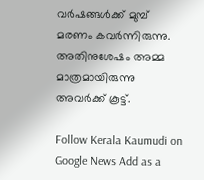വർഷങ്ങൾക്ക് മുമ്പ് മരണം കവർന്നിരുന്നു. അതിനുശേഷം അമ്മ മാത്രമായിരുന്നു അവർക്ക് കൂട്ട്.

Follow Kerala Kaumudi on Google News Add as a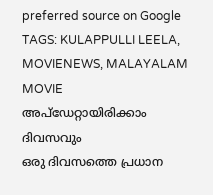preferred source on Google
TAGS: KULAPPULLI LEELA, MOVIENEWS, MALAYALAM MOVIE
അപ്ഡേറ്റായിരിക്കാം ദിവസവും
ഒരു ദിവസത്തെ പ്രധാന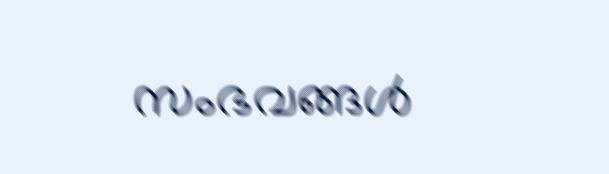സംഭവങ്ങൾ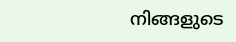നിങ്ങളുടെ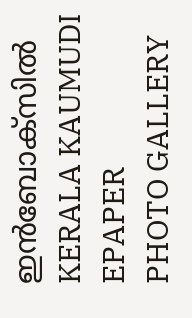ഇൻബോക്സിൽ
KERALA KAUMUDI EPAPER
PHOTO GALLERY